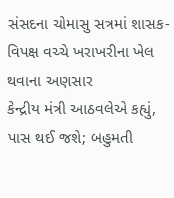સંસદના ચોમાસુ સત્રમાં શાસક-વિપક્ષ વચ્ચે ખરાખરીના ખેલ થવાના અણસાર
કેન્દ્રીય મંત્રી આઠવલેએ કહ્યું, પાસ થઈ જશે; બહુમતી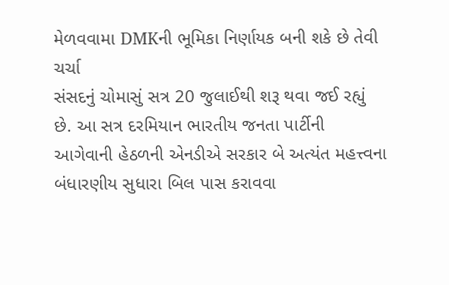મેળવવામા DMKની ભૂમિકા નિર્ણાયક બની શકે છે તેવી ચર્ચા
સંસદનું ચોમાસું સત્ર 20 જુલાઈથી શરૂ થવા જઈ રહ્યું છે. આ સત્ર દરમિયાન ભારતીય જનતા પાર્ટીની આગેવાની હેઠળની એનડીએ સરકાર બે અત્યંત મહત્ત્વના બંધારણીય સુધારા બિલ પાસ કરાવવા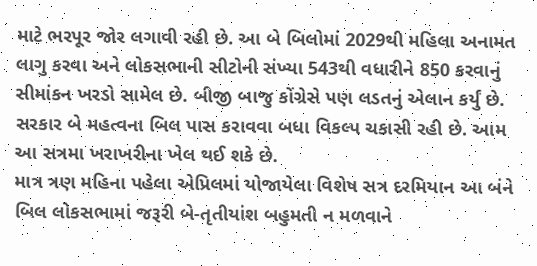માટે ભરપૂર જોર લગાવી રહી છે. આ બે બિલોમાં 2029થી મહિલા અનામત લાગુ કરવા અને લોકસભાની સીટોની સંખ્યા 543થી વધારીને 850 કરવાનું સીમાંકન ખરડો સામેલ છે. બીજી બાજુ કોંગ્રેસે પણ લડતનું એલાન કર્યું છે. સરકાર બે મહત્વના બિલ પાસ કરાવવા બધા વિકલ્પ ચકાસી રહી છે. આમ આ સત્રમા ખરાખરીના ખેલ થઈ શકે છે.
માત્ર ત્રણ મહિના પહેલા એપ્રિલમાં યોજાયેલા વિશેષ સત્ર દરમિયાન આ બંને બિલ લોકસભામાં જરૂરી બે-તૃતીયાંશ બહુમતી ન મળવાને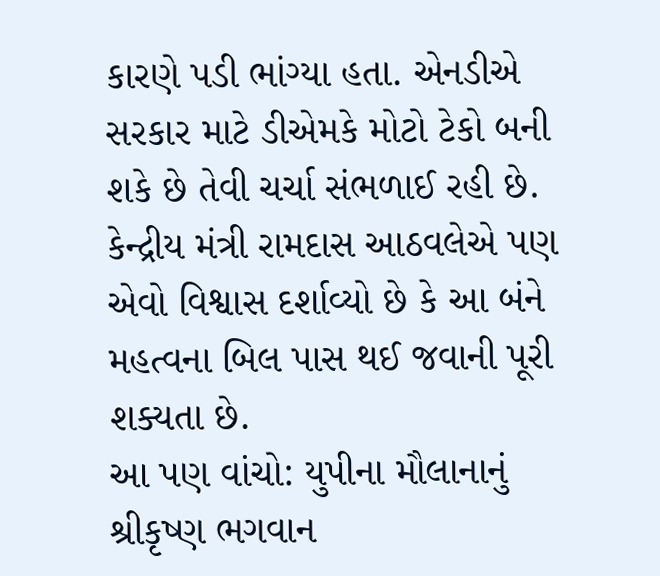કારણે પડી ભાંગ્યા હતા. એનડીએ સરકાર માટે ડીએમકે મોટો ટેકો બની શકે છે તેવી ચર્ચા સંભળાઈ રહી છે. કેન્દ્રીય મંત્રી રામદાસ આઠવલેએ પણ એવો વિશ્વાસ દર્શાવ્યો છે કે આ બંને મહત્વના બિલ પાસ થઈ જવાની પૂરી શક્યતા છે.
આ પણ વાંચો: યુપીના મૌલાનાનું શ્રીકૃષ્ણ ભગવાન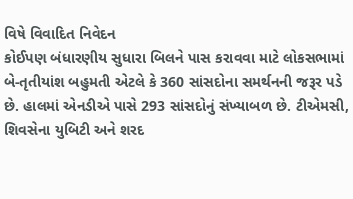વિષે વિવાદિત નિવેદન
કોઈપણ બંધારણીય સુધારા બિલને પાસ કરાવવા માટે લોકસભામાં બે-તૃતીયાંશ બહુમતી એટલે કે 360 સાંસદોના સમર્થનની જરૂર પડે છે. હાલમાં એનડીએ પાસે 293 સાંસદોનું સંખ્યાબળ છે. ટીએમસી, શિવસેના યુબિટી અને શરદ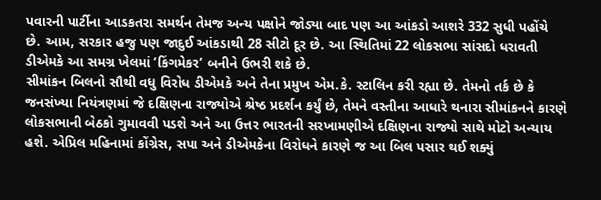પવારની પાર્ટીના આડકતરા સમર્થન તેમજ અન્ય પક્ષોને જોડ્યા બાદ પણ આ આંકડો આશરે 332 સુધી પહોંચે છે. આમ, સરકાર હજુ પણ જાદુઈ આંકડાથી 28 સીટો દૂર છે. આ સ્થિતિમાં 22 લોકસભા સાંસદો ધરાવતી ડીએમકે આ સમગ્ર ખેલમાં ‘કિંગમેકર’ બનીને ઉભરી શકે છે.
સીમાંકન બિલનો સૌથી વધુ વિરોધ ડીએમકે અને તેના પ્રમુખ એમ.કે. સ્ટાલિન કરી રહ્યા છે. તેમનો તર્ક છે કે જનસંખ્યા નિયંત્રણમાં જે દક્ષિણના રાજ્યોએ શ્રેષ્ઠ પ્રદર્શન કર્યું છે, તેમને વસ્તીના આધારે થનારા સીમાંકનને કારણે લોકસભાની બેઠકો ગુમાવવી પડશે અને આ ઉત્તર ભારતની સરખામણીએ દક્ષિણના રાજ્યો સાથે મોટો અન્યાય હશે. એપ્રિલ મહિનામાં કોંગ્રેસ, સપા અને ડીએમકેના વિરોધને કારણે જ આ બિલ પસાર થઈ શક્યું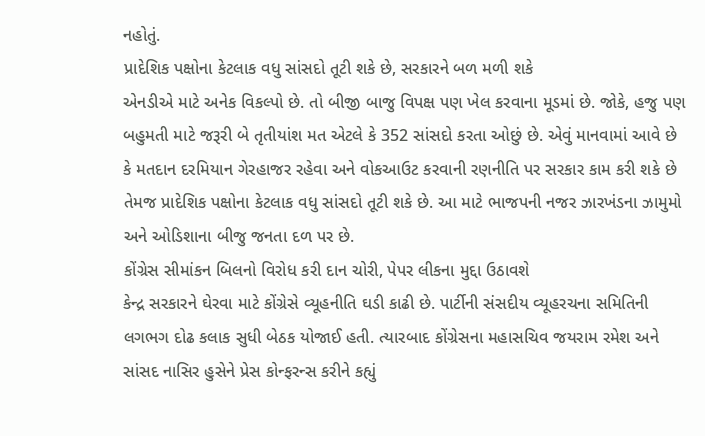નહોતું.
પ્રાદેશિક પક્ષોના કેટલાક વધુ સાંસદો તૂટી શકે છે, સરકારને બળ મળી શકે
એનડીએ માટે અનેક વિકલ્પો છે. તો બીજી બાજુ વિપક્ષ પણ ખેલ કરવાના મૂડમાં છે. જોકે, હજુ પણ બહુમતી માટે જરૂરી બે તૃતીયાંશ મત એટલે કે 352 સાંસદો કરતા ઓછું છે. એવું માનવામાં આવે છે કે મતદાન દરમિયાન ગેરહાજર રહેવા અને વોકઆઉટ કરવાની રણનીતિ પર સરકાર કામ કરી શકે છે તેમજ પ્રાદેશિક પક્ષોના કેટલાક વધુ સાંસદો તૂટી શકે છે. આ માટે ભાજપની નજર ઝારખંડના ઝામુમો અને ઓડિશાના બીજુ જનતા દળ પર છે.
કોંગ્રેસ સીમાંકન બિલનો વિરોધ કરી દાન ચોરી, પેપર લીકના મુદ્દા ઉઠાવશે
કેન્દ્ર સરકારને ઘેરવા માટે કોંગ્રેસે વ્યૂહનીતિ ઘડી કાઢી છે. પાર્ટીની સંસદીય વ્યૂહરચના સમિતિની લગભગ દોઢ કલાક સુધી બેઠક યોજાઈ હતી. ત્યારબાદ કોંગ્રેસના મહાસચિવ જયરામ રમેશ અને સાંસદ નાસિર હુસેને પ્રેસ કોન્ફરન્સ કરીને કહ્યું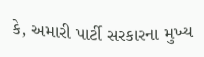કે, અમારી પાર્ટી સરકારના મુખ્ય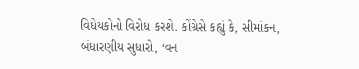વિધેયકોનો વિરોધ કરશે. કોંગ્રેસે કહ્યું કે, સીમાંકન, બંધારણીય સુધારો, ‘વન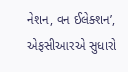નેશન, વન ઈલેક્શન’, એફસીઆરએ સુધારો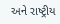અને રાષ્ટ્રીય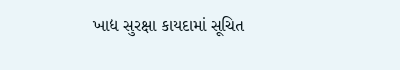ખાદ્ય સુરક્ષા કાયદામાં સૂચિત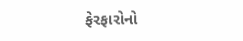ફેરફારોનો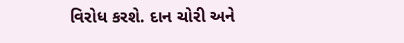વિરોધ કરશે. દાન ચોરી અને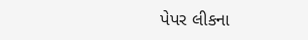પેપર લીકના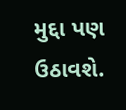મુદ્દા પણ ઉઠાવશે.